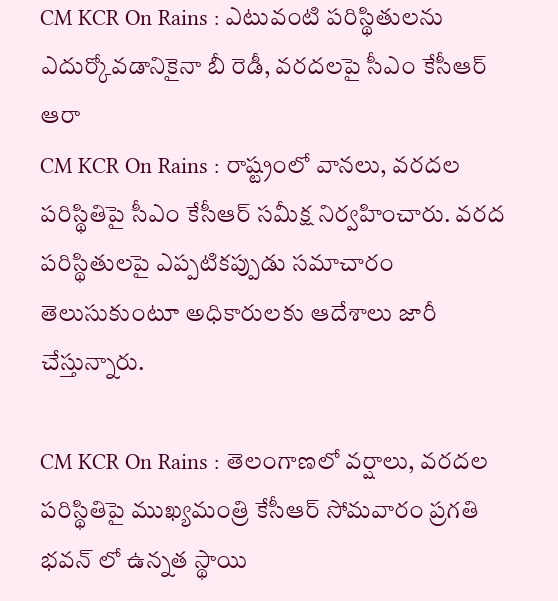CM KCR On Rains : ఎటువంటి పరిస్థితులను ఎదుర్కోవడానికైనా బీ రెడీ, వరదలపై సీఎం కేసీఆర్ ఆరా
CM KCR On Rains : రాష్ట్రంలో వానలు, వరదల పరిస్థితిపై సీఎం కేసీఆర్ సమీక్ష నిర్వహించారు. వరద పరిస్థితులపై ఎప్పటికప్పుడు సమాచారం తెలుసుకుంటూ అధికారులకు ఆదేశాలు జారీ చేస్తున్నారు.

CM KCR On Rains : తెలంగాణలో వర్షాలు, వరదల పరిస్థితిపై ముఖ్యమంత్రి కేసీఆర్ సోమవారం ప్రగతి భవన్ లో ఉన్నత స్థాయి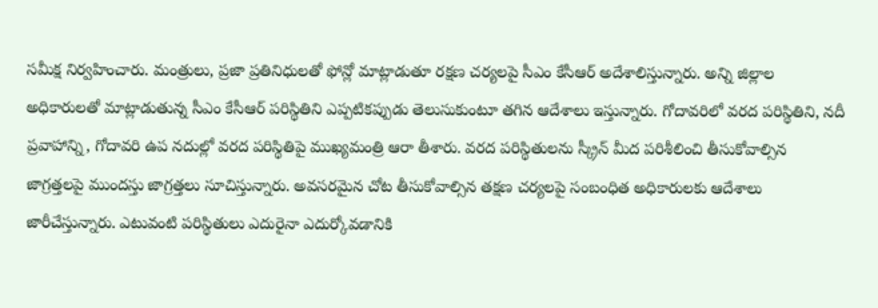సమీక్ష నిర్వహించారు. మంత్రులు, ప్రజా ప్రతినిధులతో ఫోన్లో మాట్లాడుతూ రక్షణ చర్యలపై సీఎం కేసీఆర్ అదేశాలిస్తున్నారు. అన్ని జిల్లాల అధికారులతో మాట్లాడుతున్న సీఎం కేసీఆర్ పరిస్థితిని ఎప్పటికప్పుడు తెలుసుకుంటూ తగిన ఆదేశాలు ఇస్తున్నారు. గోదావరిలో వరద పరిస్థితిని, నదీ ప్రవాహాన్ని, గోదావరి ఉప నదుల్లో వరద పరిస్థితిపై ముఖ్యమంత్రి ఆరా తీశారు. వరద పరిస్థితులను స్క్రీన్ మీద పరిశీలించి తీసుకోవాల్సిన జాగ్రత్తలపై ముందస్తు జాగ్రత్తలు సూచిస్తున్నారు. అవసరమైన చోట తీసుకోవాల్సిన తక్షణ చర్యలపై సంబంధిత అధికారులకు ఆదేశాలు జారీచేస్తున్నారు. ఎటువంటి పరిస్థితులు ఎదురైనా ఎదుర్కోవడానికి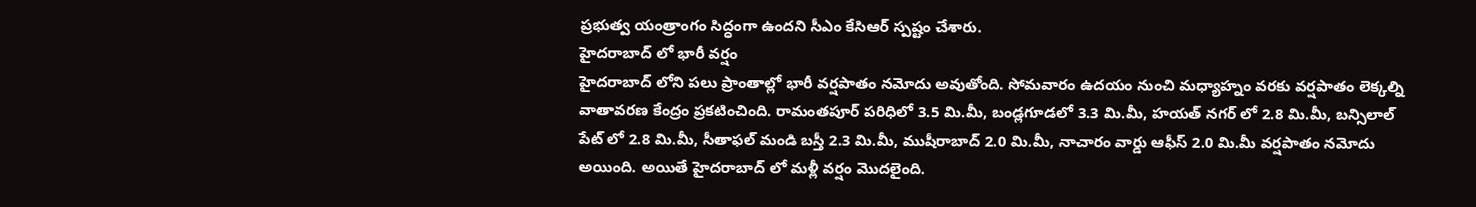ప్రభుత్వ యంత్రాంగం సిద్ధంగా ఉందని సీఎం కేసిఆర్ స్పష్టం చేశారు.
హైదరాబాద్ లో భారీ వర్షం
హైదరాబాద్ లోని పలు ప్రాంతాల్లో భారీ వర్షపాతం నమోదు అవుతోంది. సోమవారం ఉదయం నుంచి మధ్యాహ్నం వరకు వర్షపాతం లెక్కల్ని వాతావరణ కేంద్రం ప్రకటించింది. రామంతపూర్ పరిధిలో 3.5 మి.మీ, బండ్లగూడలో 3.3 మి.మీ, హయత్ నగర్ లో 2.8 మి.మీ, బన్సిలాల్ పేట్ లో 2.8 మి.మీ, సీతాఫల్ మండి బస్తీ 2.3 మి.మీ, ముషీరాబాద్ 2.0 మి.మీ, నాచారం వార్డు ఆఫీస్ 2.0 మి.మీ వర్షపాతం నమోదు అయింది. అయితే హైదరాబాద్ లో మళ్లీ వర్షం మొదలైంది.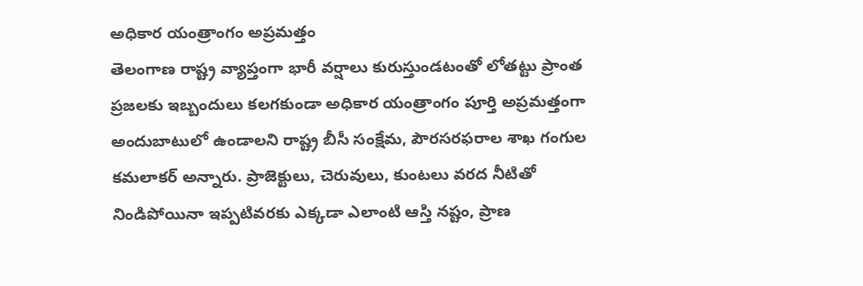అధికార యంత్రాంగం అప్రమత్తం
తెలంగాణ రాష్ట్ర వ్యాప్తంగా భారీ వర్షాలు కురుస్తుండటంతో లోతట్టు ప్రాంత ప్రజలకు ఇబ్బందులు కలగకుండా అధికార యంత్రాంగం పూర్తి అప్రమత్తంగా అందుబాటులో ఉండాలని రాష్ట్ర బీసీ సంక్షేమ, పౌరసరఫరాల శాఖ గంగుల కమలాకర్ అన్నారు. ప్రాజెక్టులు, చెరువులు, కుంటలు వరద నీటితో నిండిపోయినా ఇప్పటివరకు ఎక్కడా ఎలాంటి ఆస్తి నష్టం, ప్రాణ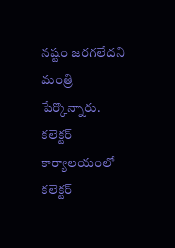నష్టం జరగలేదని మంత్రి పేర్కొన్నారు. కలెక్టర్ కార్యాలయంలో కలెక్టర్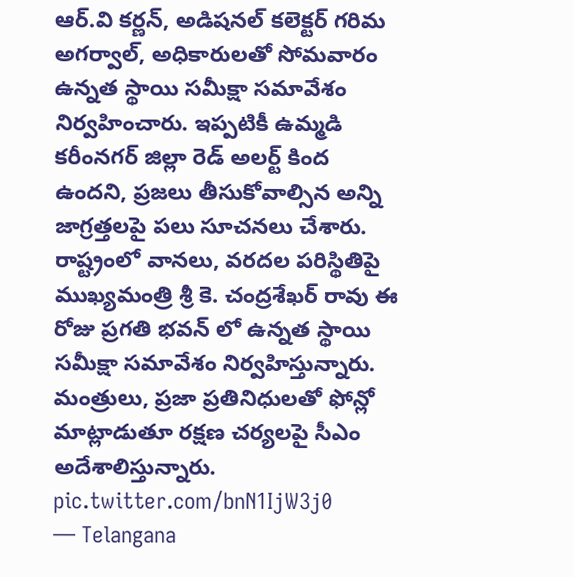ఆర్.వి కర్ణన్, అడిషనల్ కలెక్టర్ గరిమ అగర్వాల్, అధికారులతో సోమవారం ఉన్నత స్థాయి సమీక్షా సమావేశం నిర్వహించారు. ఇప్పటికీ ఉమ్మడి కరీంనగర్ జిల్లా రెడ్ అలర్ట్ కింద ఉందని, ప్రజలు తీసుకోవాల్సిన అన్ని జాగ్రత్తలపై పలు సూచనలు చేశారు.
రాష్ట్రంలో వానలు, వరదల పరిస్థితిపై ముఖ్యమంత్రి శ్రీ కె. చంద్రశేఖర్ రావు ఈ రోజు ప్రగతి భవన్ లో ఉన్నత స్థాయి సమీక్షా సమావేశం నిర్వహిస్తున్నారు. మంత్రులు, ప్రజా ప్రతినిధులతో ఫోన్లో మాట్లాడుతూ రక్షణ చర్యలపై సీఎం అదేశాలిస్తున్నారు. pic.twitter.com/bnN1IjW3j0
— Telangana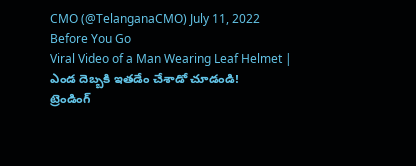CMO (@TelanganaCMO) July 11, 2022
Before You Go
Viral Video of a Man Wearing Leaf Helmet | ఎండ దెబ్బకి ఇతడేం చేశాడో చూడండి!
ట్రెండింగ్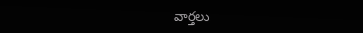వార్తలు